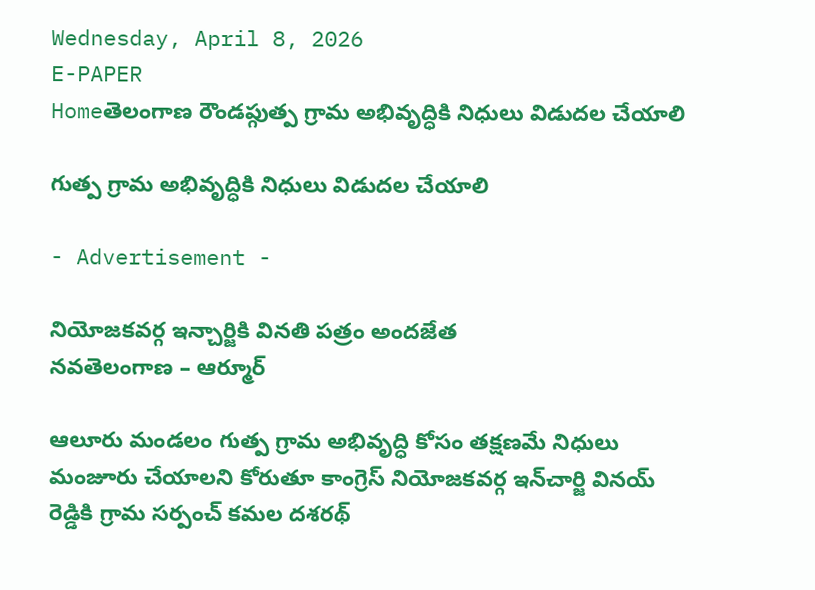Wednesday, April 8, 2026
E-PAPER
Homeతెలంగాణ రౌండప్గుత్ప గ్రామ అభివృద్ధికి నిధులు విడుదల చేయాలి

గుత్ప గ్రామ అభివృద్ధికి నిధులు విడుదల చేయాలి

- Advertisement -

నియోజకవర్గ ఇన్చార్జికి వినతి పత్రం అందజేత
నవతెలంగాణ – ఆర్మూర్

ఆలూరు మండలం గుత్ప గ్రామ అభివృద్ధి కోసం తక్షణమే నిధులు మంజూరు చేయాలని కోరుతూ కాంగ్రెస్ నియోజకవర్గ ఇన్‌చార్జి వినయ్ రెడ్డికి గ్రామ సర్పంచ్ కమల దశరథ్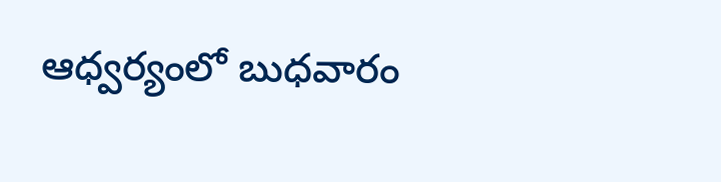ఆధ్వర్యంలో బుధవారం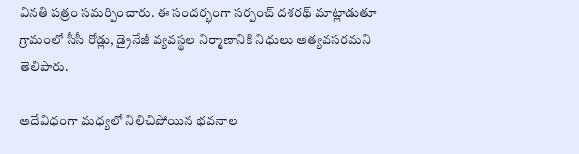వినతి పత్రం సమర్పించారు. ఈ సందర్భంగా సర్పంచ్ దశరథ్ మాట్లాడుతూ గ్రామంలో సీసీ రోడ్లు, డ్రైనేజీ వ్యవస్థల నిర్మాణానికి నిధులు అత్యవసరమని తెలిపారు.

అదేవిధంగా మధ్యలో నిలిచిపోయిన భవనాల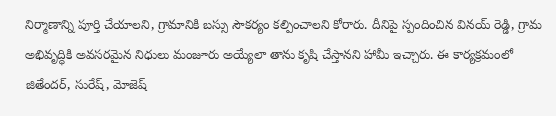నిర్మాణాన్ని పూర్తి చేయాలని, గ్రామానికి బస్సు సౌకర్యం కల్పించాలని కోరారు. దీనిపై స్పందించిన వినయ్ రెడ్డి, గ్రామ అభివృద్ధికి అవసరమైన నిధులు మంజూరు అయ్యేలా తాను కృషి చేస్తానని హామీ ఇచ్చారు. ఈ కార్యక్రమంలో జితేందర్, సురేష్, మోజెష్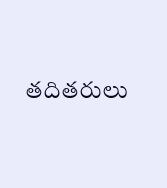తదితరులు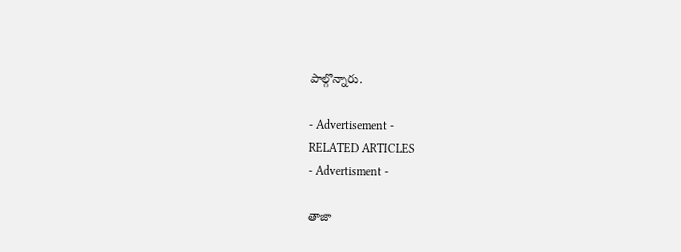పాల్గొన్నారు.

- Advertisement -
RELATED ARTICLES
- Advertisment -

తాజా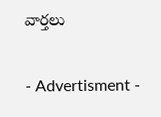వార్తలు

- Advertisment -